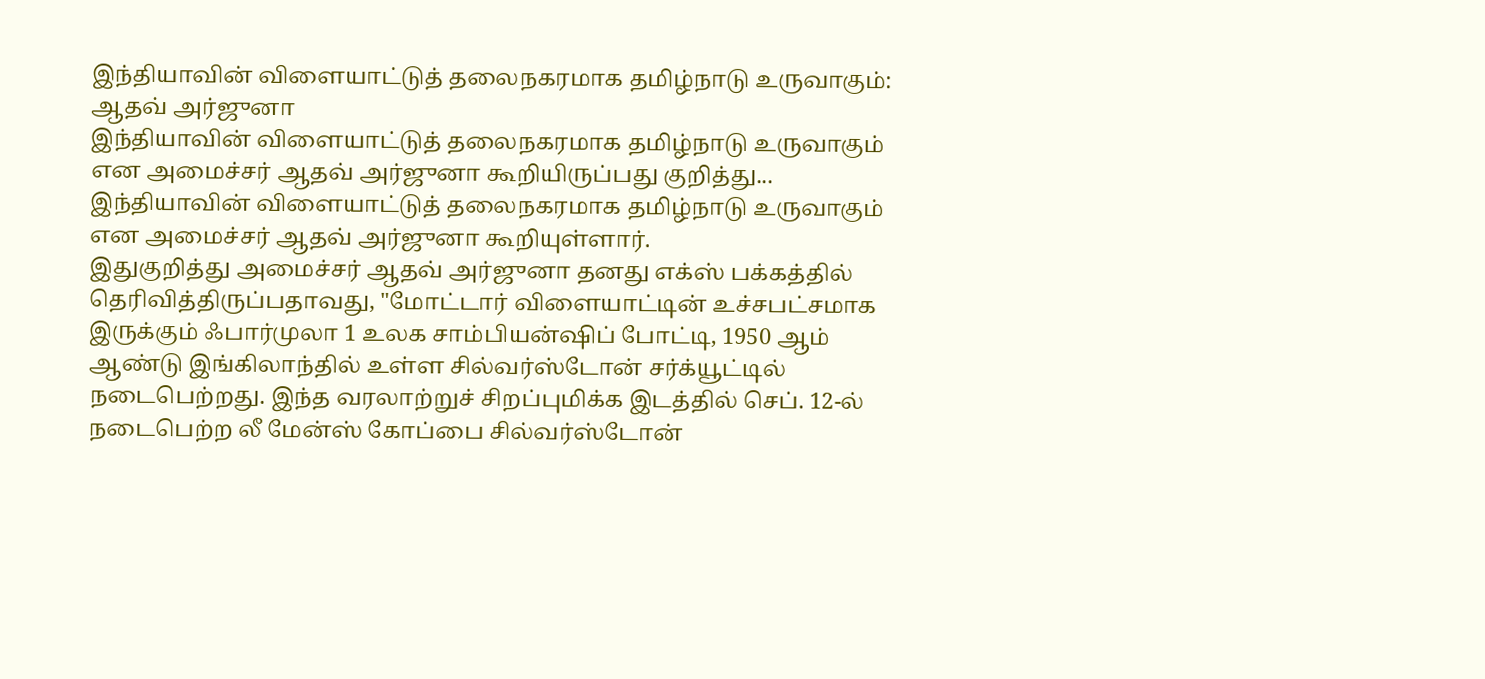இந்தியாவின் விளையாட்டுத் தலைநகரமாக தமிழ்நாடு உருவாகும்: ஆதவ் அர்ஜுனா
இந்தியாவின் விளையாட்டுத் தலைநகரமாக தமிழ்நாடு உருவாகும் என அமைச்சர் ஆதவ் அர்ஜுனா கூறியிருப்பது குறித்து...
இந்தியாவின் விளையாட்டுத் தலைநகரமாக தமிழ்நாடு உருவாகும் என அமைச்சர் ஆதவ் அர்ஜுனா கூறியுள்ளார்.
இதுகுறித்து அமைச்சர் ஆதவ் அர்ஜுனா தனது எக்ஸ் பக்கத்தில் தெரிவித்திருப்பதாவது, "மோட்டார் விளையாட்டின் உச்சபட்சமாக இருக்கும் ஃபார்முலா 1 உலக சாம்பியன்ஷிப் போட்டி, 1950 ஆம் ஆண்டு இங்கிலாந்தில் உள்ள சில்வர்ஸ்டோன் சர்க்யூட்டில் நடைபெற்றது. இந்த வரலாற்றுச் சிறப்புமிக்க இடத்தில் செப். 12-ல் நடைபெற்ற லீ மேன்ஸ் கோப்பை சில்வர்ஸ்டோன்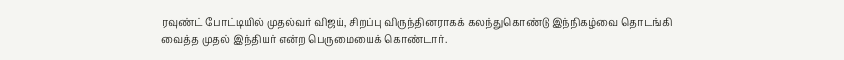ரவுண்ட் போட்டியில் முதல்வர் விஜய், சிறப்பு விருந்தினராகக் கலந்துகொண்டு இந்நிகழ்வை தொடங்கி வைத்த முதல் இந்தியர் என்ற பெருமையைக் கொண்டார்.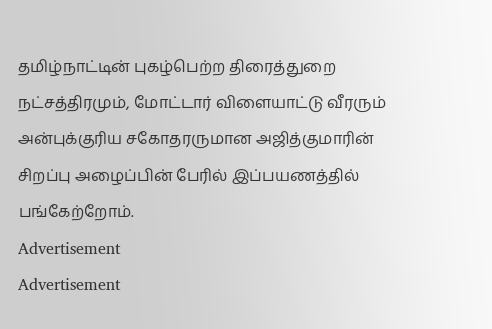தமிழ்நாட்டின் புகழ்பெற்ற திரைத்துறை நட்சத்திரமும், மோட்டார் விளையாட்டு வீரரும் அன்புக்குரிய சகோதரருமான அஜித்குமாரின் சிறப்பு அழைப்பின் பேரில் இப்பயணத்தில் பங்கேற்றோம்.
Advertisement
Advertisement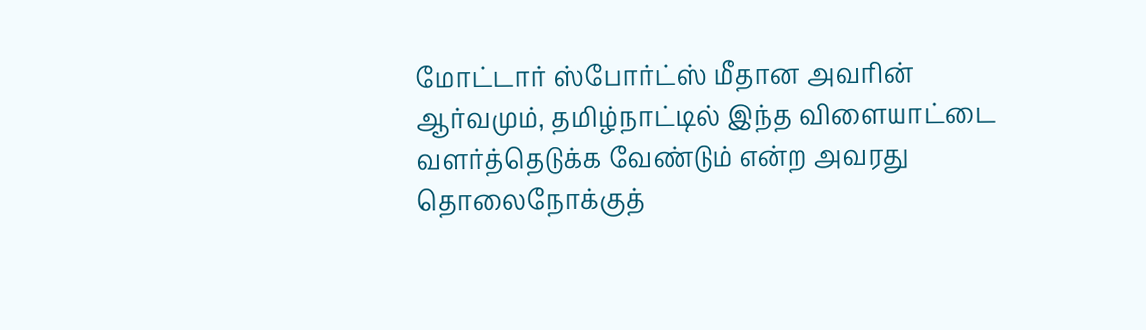மோட்டார் ஸ்போர்ட்ஸ் மீதான அவரின் ஆர்வமும், தமிழ்நாட்டில் இந்த விளையாட்டை வளர்த்தெடுக்க வேண்டும் என்ற அவரது தொலைநோக்குத்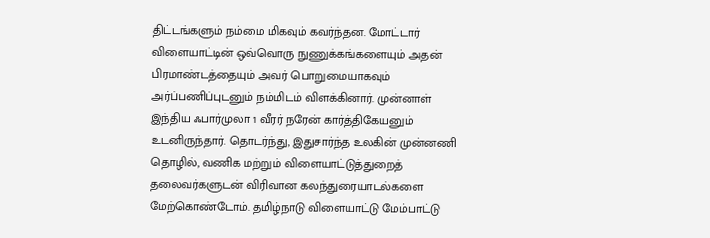திட்டங்களும் நம்மை மிகவும் கவர்ந்தன. மோட்டார் விளையாட்டின் ஒவ்வொரு நுணுக்கங்களையும் அதன் பிரமாண்டத்தையும் அவர் பொறுமையாகவும் அர்ப்பணிப்புடனும் நம்மிடம் விளக்கினார். முன்னாள் இந்திய ஃபார்முலா 1 வீரர் நரேன் கார்த்திகேயனும் உடனிருந்தார். தொடர்ந்து, இதுசார்ந்த உலகின் முன்னணி தொழில், வணிக மற்றும் விளையாட்டுத்துறைத் தலைவர்களுடன் விரிவான கலந்துரையாடல்களை மேற்கொண்டோம். தமிழ்நாடு விளையாட்டு மேம்பாட்டு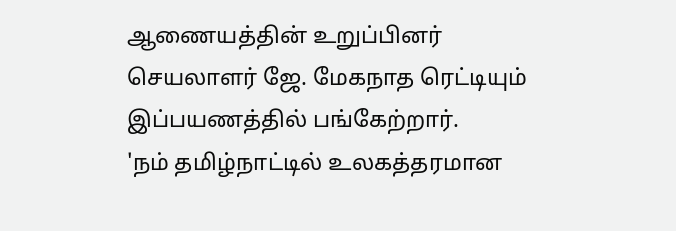ஆணையத்தின் உறுப்பினர் செயலாளர் ஜே. மேகநாத ரெட்டியும் இப்பயணத்தில் பங்கேற்றார்.
'நம் தமிழ்நாட்டில் உலகத்தரமான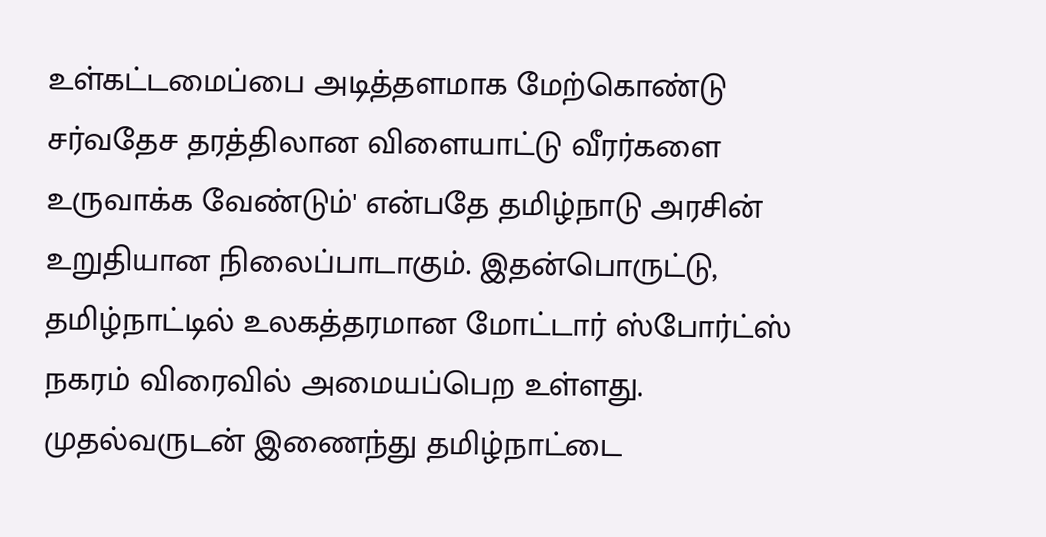உள்கட்டமைப்பை அடித்தளமாக மேற்கொண்டு சர்வதேச தரத்திலான விளையாட்டு வீரர்களை உருவாக்க வேண்டும்' என்பதே தமிழ்நாடு அரசின் உறுதியான நிலைப்பாடாகும். இதன்பொருட்டு, தமிழ்நாட்டில் உலகத்தரமான மோட்டார் ஸ்போர்ட்ஸ் நகரம் விரைவில் அமையப்பெற உள்ளது.
முதல்வருடன் இணைந்து தமிழ்நாட்டை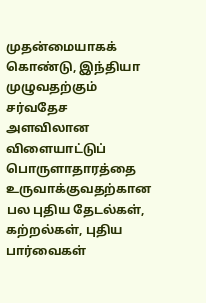முதன்மையாகக் கொண்டு, இந்தியா முழுவதற்கும் சர்வதேச அளவிலான விளையாட்டுப் பொருளாதாரத்தை உருவாக்குவதற்கான பல புதிய தேடல்கள், கற்றல்கள், புதிய பார்வைகள்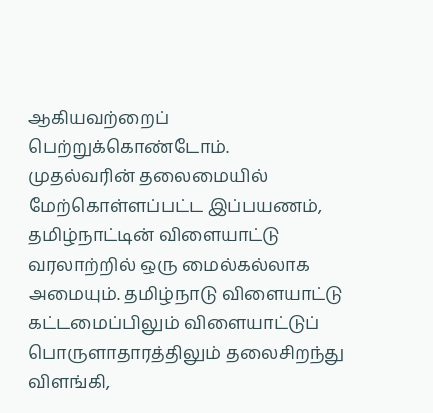ஆகியவற்றைப் பெற்றுக்கொண்டோம்.
முதல்வரின் தலைமையில் மேற்கொள்ளப்பட்ட இப்பயணம், தமிழ்நாட்டின் விளையாட்டு வரலாற்றில் ஒரு மைல்கல்லாக அமையும். தமிழ்நாடு விளையாட்டு கட்டமைப்பிலும் விளையாட்டுப் பொருளாதாரத்திலும் தலைசிறந்து விளங்கி,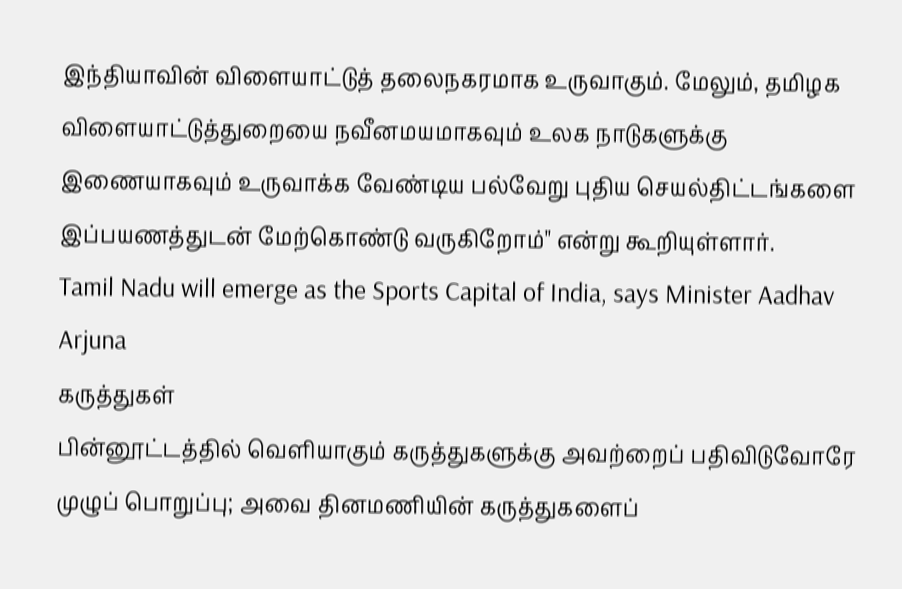இந்தியாவின் விளையாட்டுத் தலைநகரமாக உருவாகும். மேலும், தமிழக விளையாட்டுத்துறையை நவீனமயமாகவும் உலக நாடுகளுக்கு இணையாகவும் உருவாக்க வேண்டிய பல்வேறு புதிய செயல்திட்டங்களை இப்பயணத்துடன் மேற்கொண்டு வருகிறோம்" என்று கூறியுள்ளார்.
Tamil Nadu will emerge as the Sports Capital of India, says Minister Aadhav Arjuna
கருத்துகள்
பின்னூட்டத்தில் வெளியாகும் கருத்துகளுக்கு அவற்றைப் பதிவிடுவோரே முழுப் பொறுப்பு; அவை தினமணியின் கருத்துகளைப்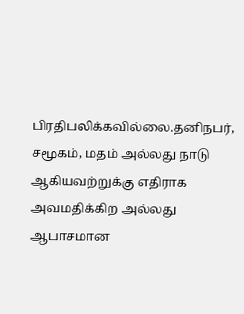பிரதிபலிக்கவில்லை.தனிநபர், சமூகம், மதம் அல்லது நாடு ஆகியவற்றுக்கு எதிராக அவமதிக்கிற அல்லது ஆபாசமான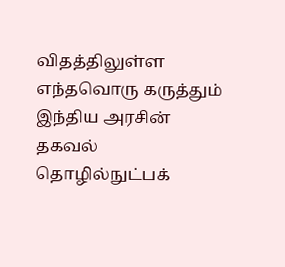விதத்திலுள்ள எந்தவொரு கருத்தும் இந்திய அரசின் தகவல் தொழில்நுட்பக்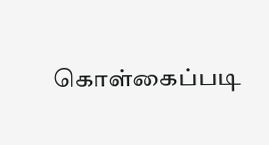கொள்கைப்படி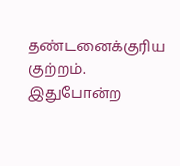தண்டனைக்குரிய குற்றம். இதுபோன்ற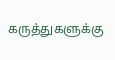கருத்துகளுக்கு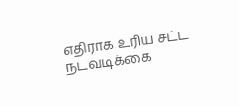எதிராக உரிய சட்ட நடவடிக்கை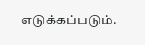எடுக்கப்படும்.